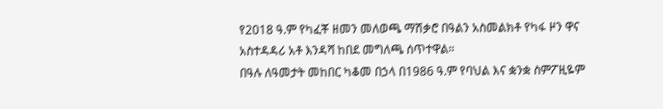የ2018 ዓ.ም የካፈቾ ዘመን መለወጫ ማሽቃሮ በዓልን አስመልክቶ የካፋ ዞን ዋና አስተዳዳሪ አቶ እንዳሻ ከበደ መግለጫ ሰጥተዋል።
በዓሉ ለዓመታት መከበር ካቆመ በኃላ በ1986 ዓ.ም የባህል እና ቋንቋ ስምፖዚዬም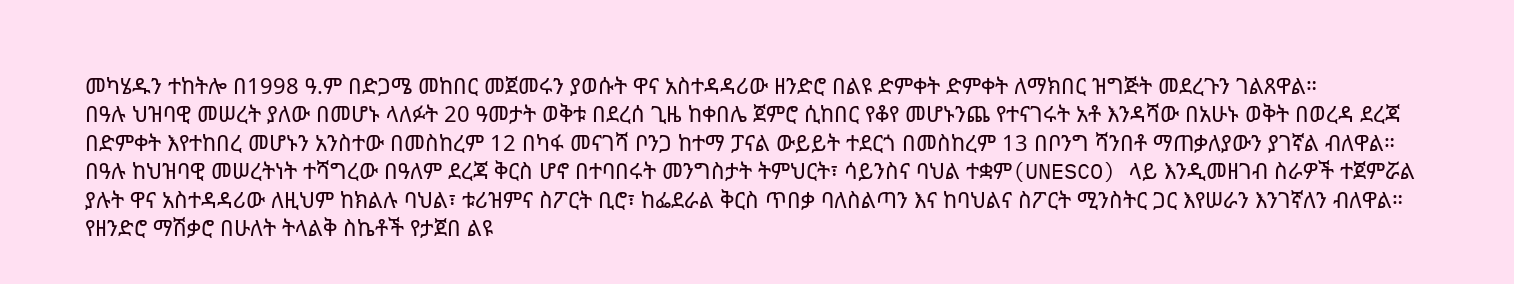መካሄዱን ተከትሎ በ1998 ዓ.ም በድጋሜ መከበር መጀመሩን ያወሱት ዋና አስተዳዳሪው ዘንድሮ በልዩ ድምቀት ድምቀት ለማክበር ዝግጅት መደረጉን ገልጸዋል።
በዓሉ ህዝባዊ መሠረት ያለው በመሆኑ ላለፉት 20 ዓመታት ወቅቱ በደረሰ ጊዜ ከቀበሌ ጀምሮ ሲከበር የቆየ መሆኑንጨ የተናገሩት አቶ እንዳሻው በአሁኑ ወቅት በወረዳ ደረጃ በድምቀት እየተከበረ መሆኑን አንስተው በመስከረም 12 በካፋ መናገሻ ቦንጋ ከተማ ፓናል ውይይት ተደርጎ በመስከረም 13 በቦንግ ሻንበቶ ማጠቃለያውን ያገኛል ብለዋል።
በዓሉ ከህዝባዊ መሠረትነት ተሻግረው በዓለም ደረጃ ቅርስ ሆኖ በተባበሩት መንግስታት ትምህርት፣ ሳይንስና ባህል ተቋም(UNESCO) ላይ እንዲመዘገብ ስራዎች ተጀምሯል ያሉት ዋና አስተዳዳሪው ለዚህም ከክልሉ ባህል፣ ቱሪዝምና ስፖርት ቢሮ፣ ከፌደራል ቅርስ ጥበቃ ባለስልጣን እና ከባህልና ስፖርት ሚንስትር ጋር እየሠራን እንገኛለን ብለዋል።
የዘንድሮ ማሽቃሮ በሁለት ትላልቅ ስኬቶች የታጀበ ልዩ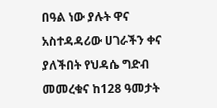በዓል ነው ያሉት ዋና አስተዳዳሪው ሀገራችን ቀና ያለችበት የህዳሴ ግድብ መመረቁና ከ128 ዓመታት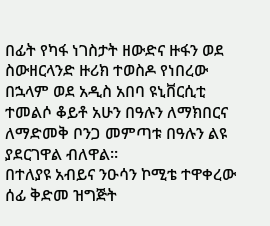በፊት የካፋ ነገስታት ዘውድና ዙፋን ወደ ስውዘርላንድ ዙሪክ ተወስዶ የነበረው በኋላም ወደ አዲስ አበባ ዩኒቨርሲቲ ተመልሶ ቆይቶ አሁን በዓሉን ለማክበርና ለማድመቅ ቦንጋ መምጣቱ በዓሉን ልዩ ያደርገዋል ብለዋል።
በተለያዩ አብይና ንዑሳን ኮሚቴ ተዋቀረው ሰፊ ቅድመ ዝግጅት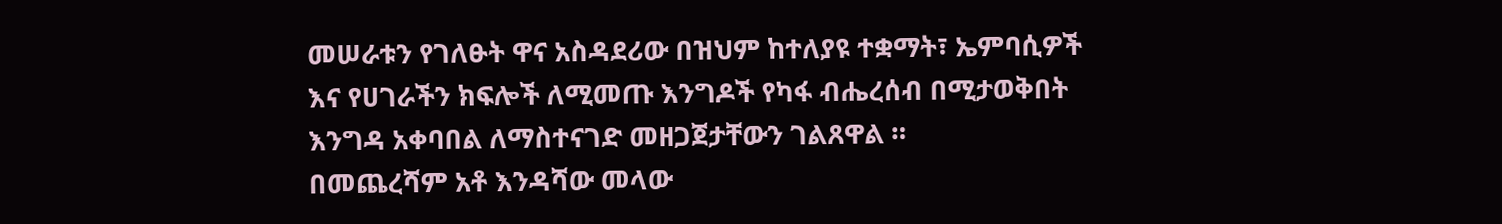መሠራቱን የገለፁት ዋና አስዳደሪው በዝህም ከተለያዩ ተቋማት፣ ኤምባሲዎች እና የሀገራችን ክፍሎች ለሚመጡ እንግዶች የካፋ ብሔረሰብ በሚታወቅበት እንግዳ አቀባበል ለማስተናገድ መዘጋጀታቸውን ገልጸዋል ።
በመጨረሻም አቶ እንዳሻው መላው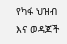የካፋ ህዝብ እና ወዳጆች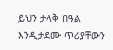ይህን ታላቅ በዓል እንዲታደሙ ጥሪያቸውን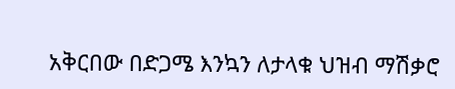አቅርበው በድጋሜ እንኳን ለታላቁ ህዝብ ማሽቃሮ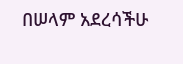በሠላም አደረሳችሁ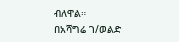ብለዋል።
በአሻግሬ ገ/ወልድ